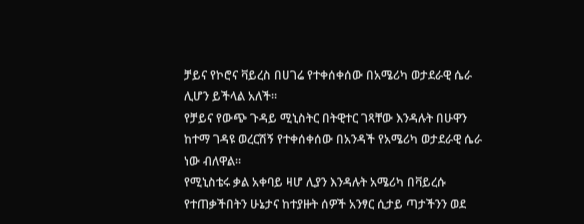ቻይና የኮሮና ቫይረስ በሀገሬ የተቀሰቀሰው በአሜሪካ ወታደራዊ ሴራ ሊሆን ይችላል አለች፡፡
የቻይና የውጭ ጉዳይ ሚኒስትር በትዊተር ገጻቸው እንዳሉት በሁዋን ከተማ ገዳዩ ወረርሽኝ የተቀሰቀሰው በአንዳች የአሜሪካ ወታደራዊ ሴራ ነው ብለዋል፡፡
የሚኒስቴሩ ቃል አቀባይ ዛሆ ሊያን እንዳሉት አሜሪካ በቫይረሱ የተጠቃችበትን ሁኔታና ከተያዙት ሰዎች አንፃር ሲታይ ጣታችንን ወደ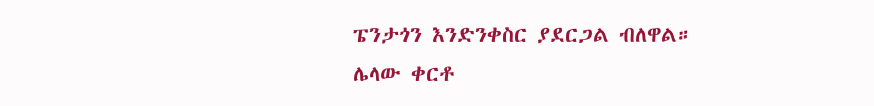ፔንታጎን እንድንቀስር ያደርጋል ብለዋል።
ሌላው ቀርቶ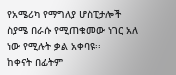የአሜሪካ የማግለያ ሆስፒታሎች ስያሜ በራሱ የሚጠቁመው ነገር አለ ነው የሚሉት ቃል አቀባዩ፡፡
ከቀናት በፊትም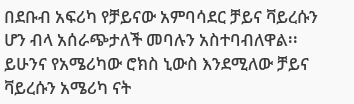በደቡብ አፍሪካ የቻይናው አምባሳደር ቻይና ቫይረሱን ሆን ብላ አሰራጭታለች መባሉን አስተባብለዋል፡፡
ይሁንና የአሜሪካው ሮክስ ኒውስ እንደሚለው ቻይና ቫይረሱን አሜሪካ ናት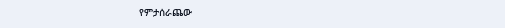የምታሰራጨው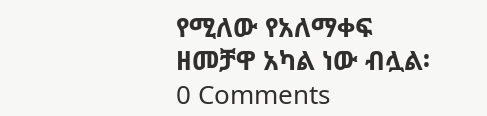የሚለው የአለማቀፍ ዘመቻዋ አካል ነው ብሏል፡
0 Comments